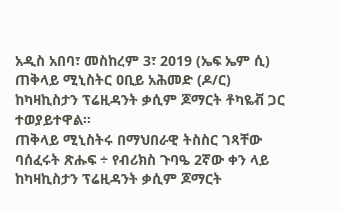አዲስ አበባ፣ መስከረም 3፣ 2019 (ኤፍ ኤም ሲ) ጠቅላይ ሚኒስትር ዐቢይ አሕመድ (ዶ/ር) ከካዛኪስታን ፕሬዚዳንት ቃሲም ጆማርት ቶካዬቭ ጋር ተወያይተዋል፡፡
ጠቅላይ ሚኒስትሩ በማህበራዊ ትስስር ገጻቸው ባሰፈሩት ጽሑፍ ÷ የብሪክስ ጉባዔ 2ኛው ቀን ላይ ከካዛኪስታን ፕሬዚዳንት ቃሲም ጆማርት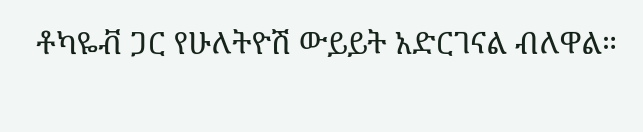ቶካዬቭ ጋር የሁለትዮሽ ውይይት አድርገናል ብለዋል።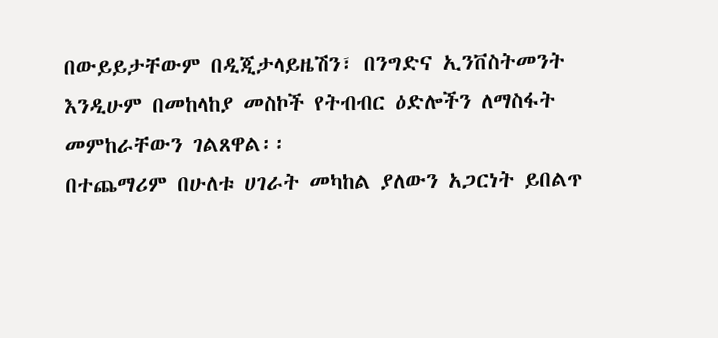በውይይታቸውም በዲጂታላይዜሽን፣ በንግድና ኢንቨስትመንት እንዲሁም በመከላከያ መስኮች የትብብር ዕድሎችን ለማስፋት መምከራቸውን ገልጸዋል፡፡
በተጨማሪም በሁለቱ ሀገራት መካከል ያለውን አጋርነት ይበልጥ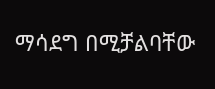ማሳደግ በሚቻልባቸው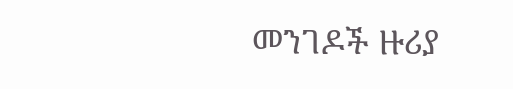መንገዶች ዙሪያ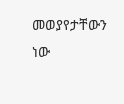መወያየታቸውን ነው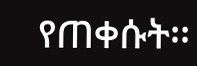የጠቀሱት፡፡